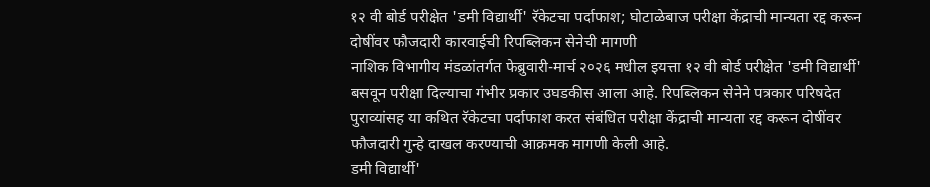१२ वी बोर्ड परीक्षेत 'डमी विद्यार्थी' रॅकेटचा पर्दाफाश; घोटाळेबाज परीक्षा केंद्राची मान्यता रद्द करून दोषींवर फौजदारी कारवाईची रिपब्लिकन सेनेची मागणी
नाशिक विभागीय मंडळांतर्गत फेब्रुवारी-मार्च २०२६ मधील इयत्ता १२ वी बोर्ड परीक्षेत 'डमी विद्यार्थी' बसवून परीक्षा दिल्याचा गंभीर प्रकार उघडकीस आला आहे. रिपब्लिकन सेनेने पत्रकार परिषदेत पुराव्यांसह या कथित रॅकेटचा पर्दाफाश करत संबंधित परीक्षा केंद्राची मान्यता रद्द करून दोषींवर फौजदारी गुन्हे दाखल करण्याची आक्रमक मागणी केली आहे.
डमी विद्यार्थी'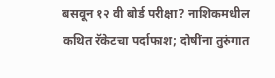बसवून १२ वी बोर्ड परीक्षा? नाशिकमधील कथित रॅकेटचा पर्दाफाश; दोषींना तुरुंगात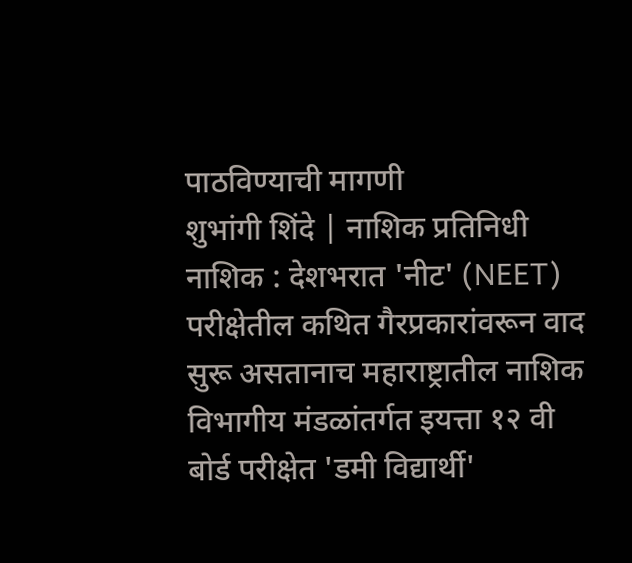पाठविण्याची मागणी
शुभांगी शिंदे | नाशिक प्रतिनिधी
नाशिक : देशभरात 'नीट' (NEET) परीक्षेतील कथित गैरप्रकारांवरून वाद सुरू असतानाच महाराष्ट्रातील नाशिक विभागीय मंडळांतर्गत इयत्ता १२ वी बोर्ड परीक्षेत 'डमी विद्यार्थी'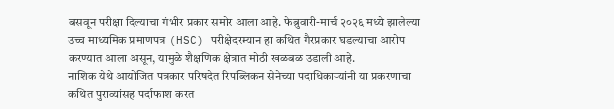बसवून परीक्षा दिल्याचा गंभीर प्रकार समोर आला आहे. फेब्रुवारी-मार्च २०२६ मध्ये झालेल्या उच्च माध्यमिक प्रमाणपत्र (HSC) परीक्षेदरम्यान हा कथित गैरप्रकार घडल्याचा आरोप करण्यात आला असून, यामुळे शैक्षणिक क्षेत्रात मोठी खळबळ उडाली आहे.
नाशिक येथे आयोजित पत्रकार परिषदेत रिपब्लिकन सेनेच्या पदाधिकाऱ्यांनी या प्रकरणाचा कथित पुराव्यांसह पर्दाफाश करत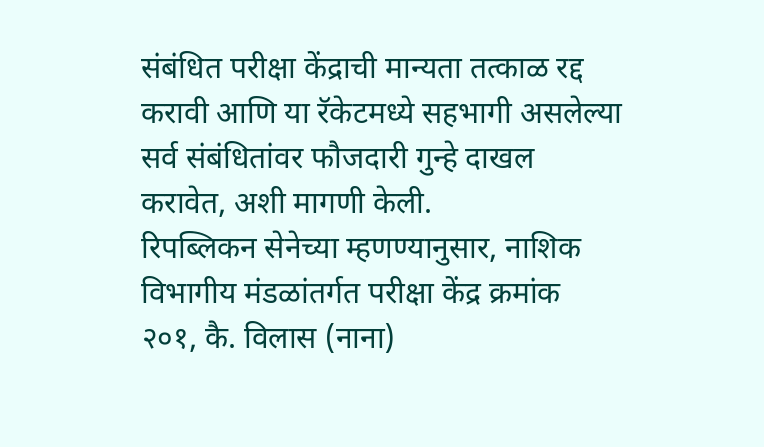संबंधित परीक्षा केंद्राची मान्यता तत्काळ रद्द करावी आणि या रॅकेटमध्ये सहभागी असलेल्या सर्व संबंधितांवर फौजदारी गुन्हे दाखल करावेत, अशी मागणी केली.
रिपब्लिकन सेनेच्या म्हणण्यानुसार, नाशिक विभागीय मंडळांतर्गत परीक्षा केंद्र क्रमांक २०१, कै. विलास (नाना)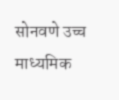सोनवणे उच्च माध्यमिक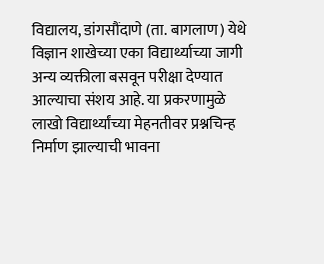विद्यालय, डांगसौंदाणे (ता. बागलाण) येथे विज्ञान शाखेच्या एका विद्यार्थ्याच्या जागी अन्य व्यक्तीला बसवून परीक्षा देण्यात आल्याचा संशय आहे. या प्रकरणामुळे लाखो विद्यार्थ्यांच्या मेहनतीवर प्रश्नचिन्ह निर्माण झाल्याची भावना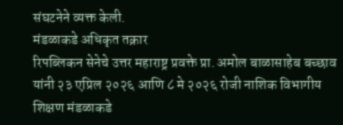संघटनेने व्यक्त केली.
मंडळाकडे अधिकृत तक्रार
रिपब्लिकन सेनेचे उत्तर महाराष्ट्र प्रवक्ते प्रा. अमोल बाळासाहेब बच्छाव यांनी २३ एप्रिल २०२६ आणि ८ मे २०२६ रोजी नाशिक विभागीय शिक्षण मंडळाकडे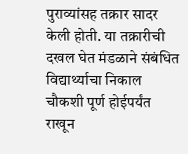पुराव्यांसह तक्रार सादर केली होती. या तक्रारीची दखल घेत मंडळाने संबंधित विद्यार्थ्याचा निकाल चौकशी पूर्ण होईपर्यंत राखून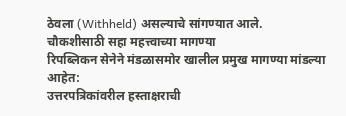ठेवला (Withheld) असल्याचे सांगण्यात आले.
चौकशीसाठी सहा महत्त्वाच्या मागण्या
रिपब्लिकन सेनेने मंडळासमोर खालील प्रमुख मागण्या मांडल्या आहेत:
उत्तरपत्रिकांवरील हस्ताक्षराची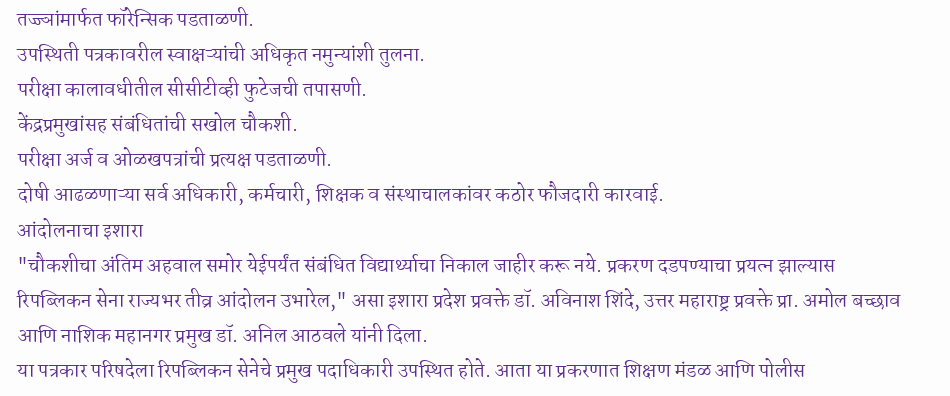तज्ज्ञांमार्फत फॉरेन्सिक पडताळणी.
उपस्थिती पत्रकावरील स्वाक्षऱ्यांची अधिकृत नमुन्यांशी तुलना.
परीक्षा कालावधीतील सीसीटीव्ही फुटेजची तपासणी.
केंद्रप्रमुखांसह संबंधितांची सखोल चौकशी.
परीक्षा अर्ज व ओळखपत्रांची प्रत्यक्ष पडताळणी.
दोषी आढळणाऱ्या सर्व अधिकारी, कर्मचारी, शिक्षक व संस्थाचालकांवर कठोर फौजदारी कारवाई.
आंदोलनाचा इशारा
"चौकशीचा अंतिम अहवाल समोर येईपर्यंत संबंधित विद्यार्थ्याचा निकाल जाहीर करू नये. प्रकरण दडपण्याचा प्रयत्न झाल्यास रिपब्लिकन सेना राज्यभर तीव्र आंदोलन उभारेल," असा इशारा प्रदेश प्रवक्ते डॉ. अविनाश शिंदे, उत्तर महाराष्ट्र प्रवक्ते प्रा. अमोल बच्छाव आणि नाशिक महानगर प्रमुख डॉ. अनिल आठवले यांनी दिला.
या पत्रकार परिषदेला रिपब्लिकन सेनेचे प्रमुख पदाधिकारी उपस्थित होते. आता या प्रकरणात शिक्षण मंडळ आणि पोलीस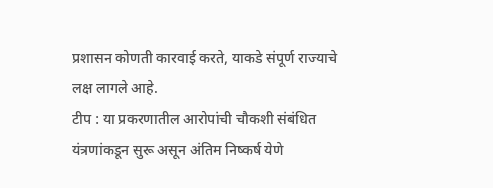प्रशासन कोणती कारवाई करते, याकडे संपूर्ण राज्याचे लक्ष लागले आहे.
टीप : या प्रकरणातील आरोपांची चौकशी संबंधित यंत्रणांकडून सुरू असून अंतिम निष्कर्ष येणे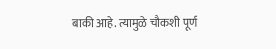बाकी आहे. त्यामुळे चौकशी पूर्ण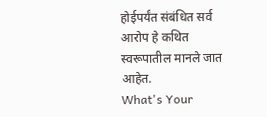होईपर्यंत संबंधित सर्व आरोप हे कथित स्वरूपातील मानले जात आहेत.
What's Your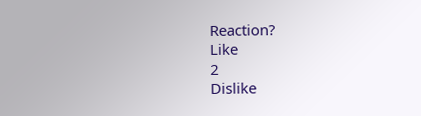Reaction?
Like
2
Dislike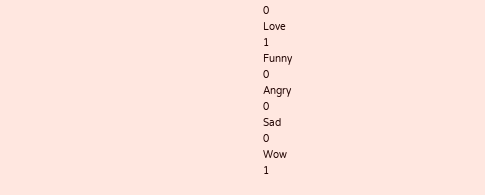0
Love
1
Funny
0
Angry
0
Sad
0
Wow
1